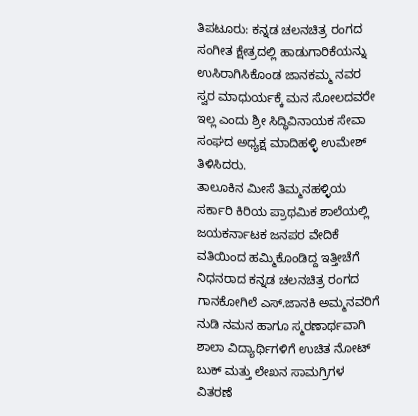ತಿಪಟೂರು: ಕನ್ನಡ ಚಲನಚಿತ್ರ ರಂಗದ ಸಂಗೀತ ಕ್ಷೇತ್ರದಲ್ಲಿ ಹಾಡುಗಾರಿಕೆಯನ್ನು ಉಸಿರಾಗಿಸಿಕೊಂಡ ಜಾನಕಮ್ಮ ನವರ ಸ್ವರ ಮಾಧುರ್ಯಕ್ಕೆ ಮನ ಸೋಲದವರೇ ಇಲ್ಲ ಎಂದು ಶ್ರೀ ಸಿದ್ಧಿವಿನಾಯಕ ಸೇವಾ ಸಂಘದ ಅಧ್ಯಕ್ಷ ಮಾದಿಹಳ್ಳಿ ಉಮೇಶ್ ತಿಳಿಸಿದರು.
ತಾಲೂಕಿನ ಮೀಸೆ ತಿಮ್ಮನಹಳ್ಳಿಯ ಸರ್ಕಾರಿ ಕಿರಿಯ ಪ್ರಾಥಮಿಕ ಶಾಲೆಯಲ್ಲಿ ಜಯಕರ್ನಾಟಕ ಜನಪರ ವೇದಿಕೆ ವತಿಯಿಂದ ಹಮ್ಮಿಕೊಂಡಿದ್ದ ಇತ್ತೀಚೆಗೆ ನಿಧನರಾದ ಕನ್ನಡ ಚಲನಚಿತ್ರ ರಂಗದ ಗಾನಕೋಗಿಲೆ ಎಸ್.ಜಾನಕಿ ಅಮ್ಮನವರಿಗೆ ನುಡಿ ನಮನ ಹಾಗೂ ಸ್ಮರಣಾರ್ಥವಾಗಿ ಶಾಲಾ ವಿದ್ಯಾರ್ಥಿಗಳಿಗೆ ಉಚಿತ ನೋಟ್ ಬುಕ್ ಮತ್ತು ಲೇಖನ ಸಾಮಗ್ರಿಗಳ ವಿತರಣೆ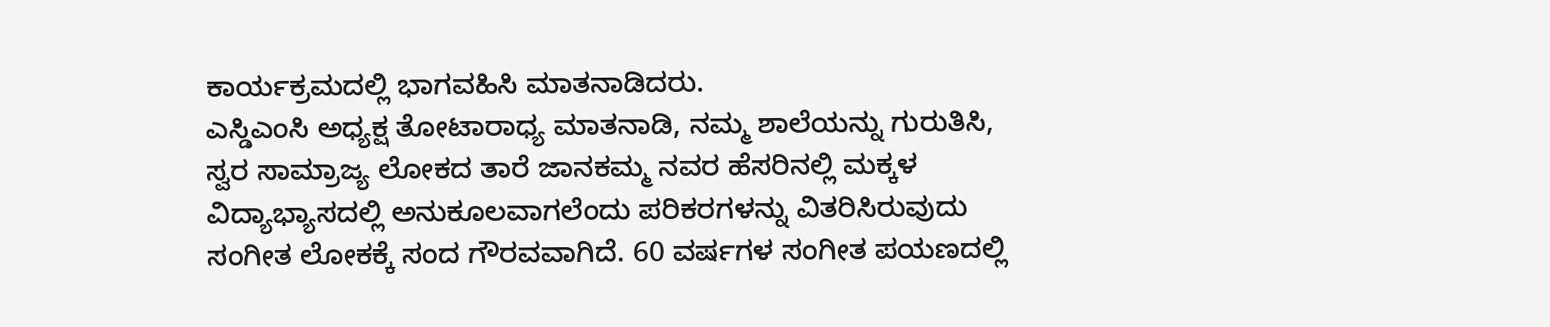ಕಾರ್ಯಕ್ರಮದಲ್ಲಿ ಭಾಗವಹಿಸಿ ಮಾತನಾಡಿದರು.
ಎಸ್ಡಿಎಂಸಿ ಅಧ್ಯಕ್ಷ ತೋಟಾರಾಧ್ಯ ಮಾತನಾಡಿ, ನಮ್ಮ ಶಾಲೆಯನ್ನು ಗುರುತಿಸಿ, ಸ್ವರ ಸಾಮ್ರಾಜ್ಯ ಲೋಕದ ತಾರೆ ಜಾನಕಮ್ಮ ನವರ ಹೆಸರಿನಲ್ಲಿ ಮಕ್ಕಳ ವಿದ್ಯಾಭ್ಯಾಸದಲ್ಲಿ ಅನುಕೂಲವಾಗಲೆಂದು ಪರಿಕರಗಳನ್ನು ವಿತರಿಸಿರುವುದು ಸಂಗೀತ ಲೋಕಕ್ಕೆ ಸಂದ ಗೌರವವಾಗಿದೆ. 60 ವರ್ಷಗಳ ಸಂಗೀತ ಪಯಣದಲ್ಲಿ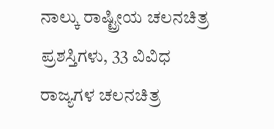ನಾಲ್ಕು ರಾಷ್ಟ್ರೀಯ ಚಲನಚಿತ್ರ ಪ್ರಶಸ್ತಿಗಳು, 33 ವಿವಿಧ ರಾಜ್ಯಗಳ ಚಲನಚಿತ್ರ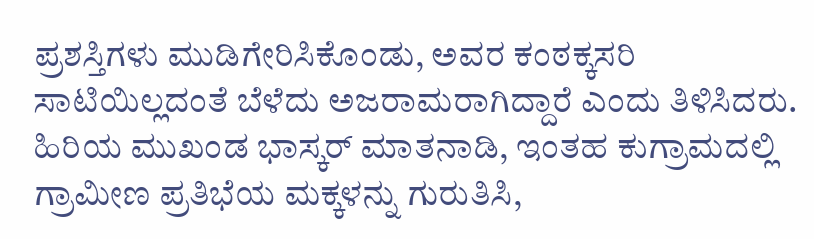ಪ್ರಶಸ್ತಿಗಳು ಮುಡಿಗೇರಿಸಿಕೊಂಡು, ಅವರ ಕಂಠಕ್ಕಸರಿ ಸಾಟಿಯಿಲ್ಲದಂತೆ ಬೆಳೆದು ಅಜರಾಮರಾಗಿದ್ದಾರೆ ಎಂದು ತಿಳಿಸಿದರು.
ಹಿರಿಯ ಮುಖಂಡ ಭಾಸ್ಕರ್ ಮಾತನಾಡಿ, ಇಂತಹ ಕುಗ್ರಾಮದಲ್ಲಿ ಗ್ರಾಮೀಣ ಪ್ರತಿಭೆಯ ಮಕ್ಕಳನ್ನು ಗುರುತಿಸಿ,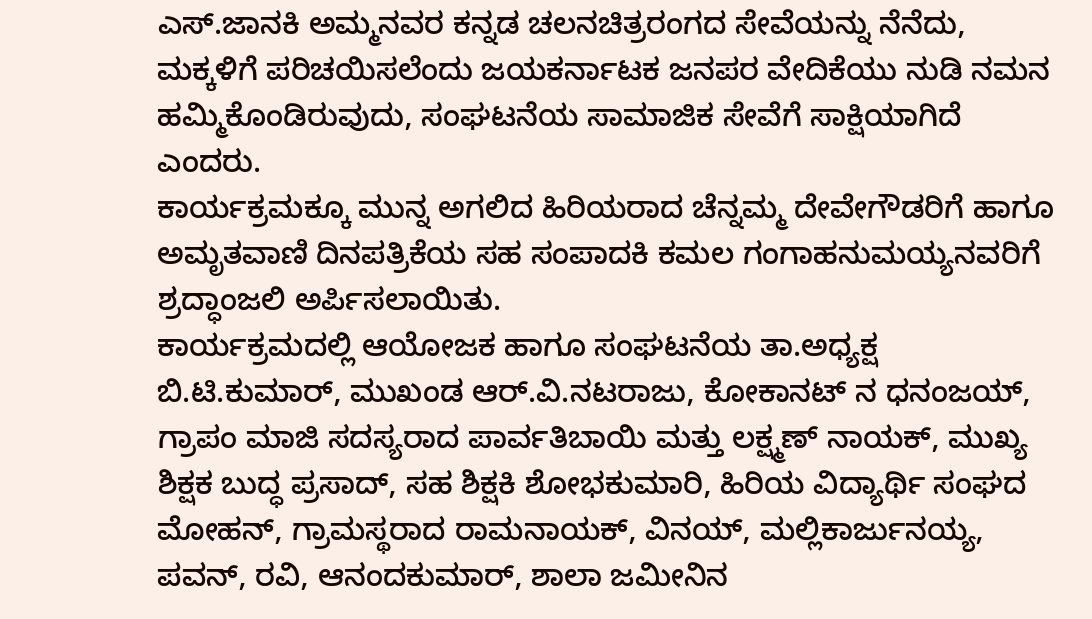ಎಸ್.ಜಾನಕಿ ಅಮ್ಮನವರ ಕನ್ನಡ ಚಲನಚಿತ್ರರಂಗದ ಸೇವೆಯನ್ನು ನೆನೆದು, ಮಕ್ಕಳಿಗೆ ಪರಿಚಯಿಸಲೆಂದು ಜಯಕರ್ನಾಟಕ ಜನಪರ ವೇದಿಕೆಯು ನುಡಿ ನಮನ ಹಮ್ಮಿಕೊಂಡಿರುವುದು, ಸಂಘಟನೆಯ ಸಾಮಾಜಿಕ ಸೇವೆಗೆ ಸಾಕ್ಷಿಯಾಗಿದೆ ಎಂದರು.
ಕಾರ್ಯಕ್ರಮಕ್ಕೂ ಮುನ್ನ ಅಗಲಿದ ಹಿರಿಯರಾದ ಚೆನ್ನಮ್ಮ ದೇವೇಗೌಡರಿಗೆ ಹಾಗೂ ಅಮೃತವಾಣಿ ದಿನಪತ್ರಿಕೆಯ ಸಹ ಸಂಪಾದಕಿ ಕಮಲ ಗಂಗಾಹನುಮಯ್ಯನವರಿಗೆ ಶ್ರದ್ಧಾಂಜಲಿ ಅರ್ಪಿಸಲಾಯಿತು.
ಕಾರ್ಯಕ್ರಮದಲ್ಲಿ ಆಯೋಜಕ ಹಾಗೂ ಸಂಘಟನೆಯ ತಾ.ಅಧ್ಯಕ್ಷ ಬಿ.ಟಿ.ಕುಮಾರ್, ಮುಖಂಡ ಆರ್.ವಿ.ನಟರಾಜು, ಕೋಕಾನಟ್ ನ ಧನಂಜಯ್, ಗ್ರಾಪಂ ಮಾಜಿ ಸದಸ್ಯರಾದ ಪಾರ್ವತಿಬಾಯಿ ಮತ್ತು ಲಕ್ಷ್ಮಣ್ ನಾಯಕ್, ಮುಖ್ಯ ಶಿಕ್ಷಕ ಬುದ್ಧ ಪ್ರಸಾದ್, ಸಹ ಶಿಕ್ಷಕಿ ಶೋಭಕುಮಾರಿ, ಹಿರಿಯ ವಿದ್ಯಾರ್ಥಿ ಸಂಘದ ಮೋಹನ್, ಗ್ರಾಮಸ್ಥರಾದ ರಾಮನಾಯಕ್, ವಿನಯ್, ಮಲ್ಲಿಕಾರ್ಜುನಯ್ಯ, ಪವನ್, ರವಿ, ಆನಂದಕುಮಾರ್, ಶಾಲಾ ಜಮೀನಿನ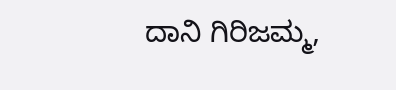ದಾನಿ ಗಿರಿಜಮ್ಮ,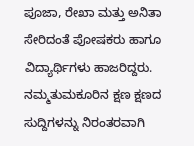ಪೂಜಾ, ರೇಖಾ ಮತ್ತು ಅನಿತಾ ಸೇರಿದಂತೆ ಪೋಷಕರು ಹಾಗೂ ವಿದ್ಯಾರ್ಥಿಗಳು ಹಾಜರಿದ್ದರು.
ನಮ್ಮತುಮಕೂರಿನ ಕ್ಷಣ ಕ್ಷಣದ ಸುದ್ದಿಗಳನ್ನು ನಿರಂತರವಾಗಿ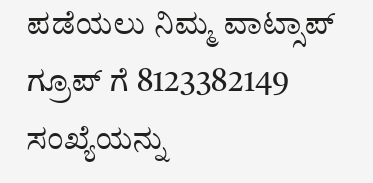ಪಡೆಯಲು ನಿಮ್ಮ ವಾಟ್ಸಾಪ್ ಗ್ರೂಪ್ ಗೆ 8123382149 ಸಂಖ್ಯೆಯನ್ನು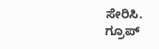ಸೇರಿಸಿ.
ಗ್ರೂಪ್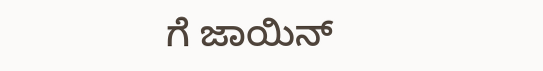ಗೆ ಜಾಯಿನ್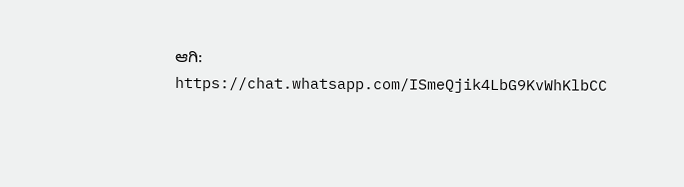ಆಗಿ: https://chat.whatsapp.com/ISmeQjik4LbG9KvWhKlbCC